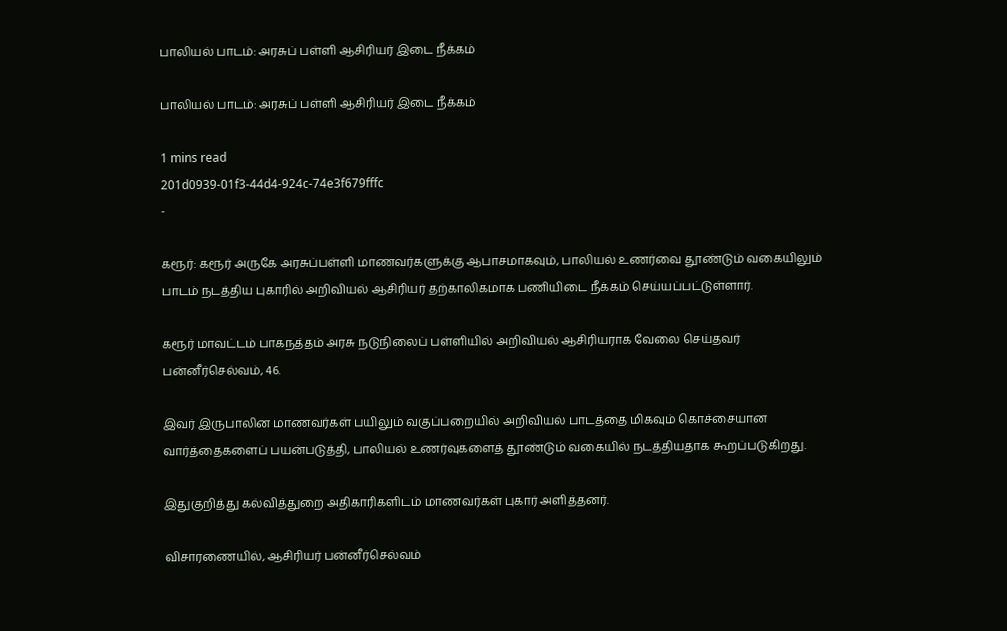பாலியல் பாடம்: அரசுப் பள்ளி ஆசிரியர் இடை நீக்கம்

பாலியல் பாடம்: அரசுப் பள்ளி ஆசிரியர் இடை நீக்கம்

1 mins read
201d0939-01f3-44d4-924c-74e3f679fffc
-

கரூர்: கரூர் அருகே அரசுப்பள்ளி மாணவர்களுக்கு ஆபாசமாகவும், பாலியல் உணர்வை தூண்டும் வகையிலும் பாடம் நடத்திய புகாரில் அறிவியல் ஆசிரியர் தற்காலிகமாக பணியிடை நீக்கம் செய்யப்பட்டுள்ளார்.

கரூர் மாவட்டம் பாகநத்தம் அரசு நடுநிலைப் பள்ளியில் அறிவியல் ஆசிரியராக வேலை செய்தவர் பன்னீர்செல்வம், 46.

இவர் இருபாலின மாணவர்கள் பயிலும் வகுப்பறையில் அறிவியல் பாடத்தை மிகவும் கொச்சையான வார்த்தைகளைப் பயன்படுத்தி, பாலியல் உணர்வுகளைத் தூண்டும் வகையில் நடத்தியதாக கூறப்படுகிறது.

இதுகுறித்து கல்வித்துறை அதிகாரிகளிடம் மாணவர்கள் புகார் அளித்தனர்.

விசாரணையில், ஆசிரியர் பன்னீர்செல்வம்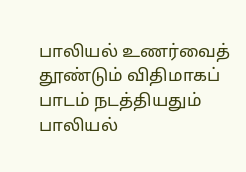பாலியல் உணர்வைத் தூண்டும் விதிமாகப் பாடம் நடத்தியதும் பாலியல்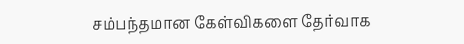சம்பந்தமான கேள்விகளை தேர்வாக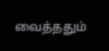வைத்ததும்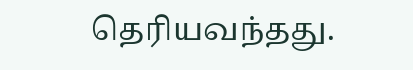தெரியவந்தது.